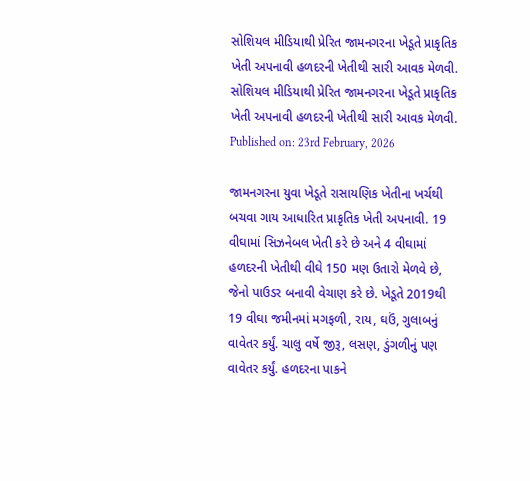સોશિયલ મીડિયાથી પ્રેરિત જામનગરના ખેડૂતે પ્રાકૃતિક ખેતી અપનાવી હળદરની ખેતીથી સારી આવક મેળવી.
સોશિયલ મીડિયાથી પ્રેરિત જામનગરના ખેડૂતે પ્રાકૃતિક ખેતી અપનાવી હળદરની ખેતીથી સારી આવક મેળવી.
Published on: 23rd February, 2026

જામનગરના યુવા ખેડૂતે રાસાયણિક ખેતીના ખર્ચથી બચવા ગાય આધારિત પ્રાકૃતિક ખેતી અપનાવી. 19 વીઘામાં સિઝનેબલ ખેતી કરે છે અને 4 વીઘામાં હળદરની ખેતીથી વીઘે 150 મણ ઉતારો મેળવે છે, જેનો પાઉડર બનાવી વેચાણ કરે છે. ખેડૂતે 2019થી 19 વીઘા જમીનમાં મગફળી, રાય, ઘઉં, ગુલાબનું વાવેતર કર્યું. ચાલુ વર્ષે જીરૂ, લસણ, ડુંગળીનું પણ વાવેતર કર્યું. હળદરના પાકને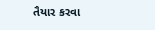તૈયાર કરવા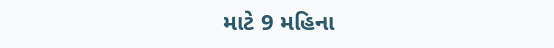માટે 9 મહિના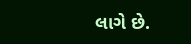લાગે છે.